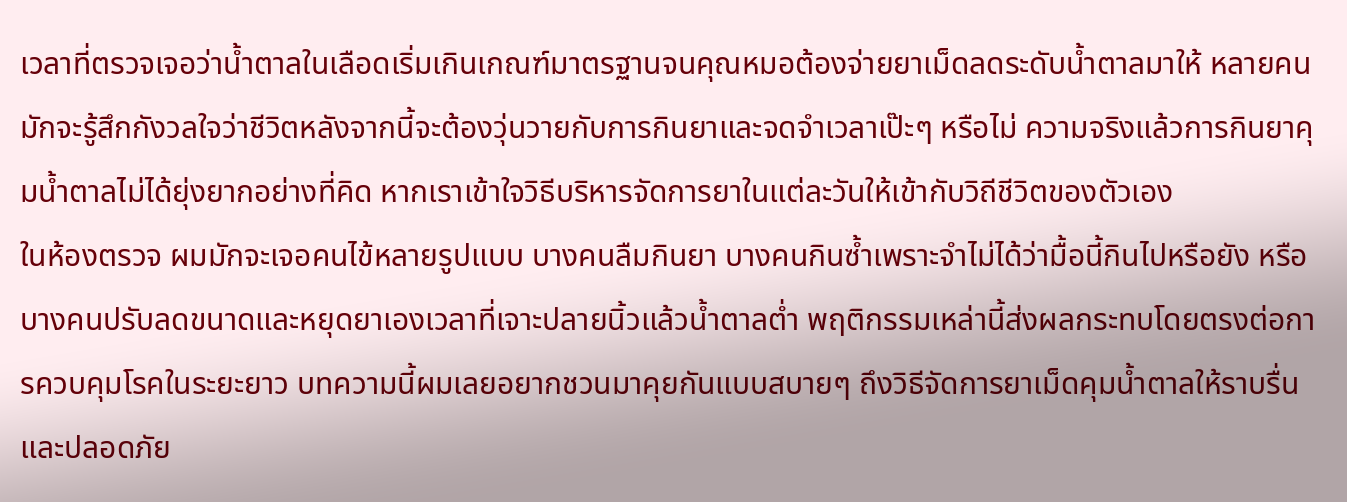เวลาที่ตรวจเจอว่าน้ำตาลในเลือดเริ่มเกินเกณฑ์มาตรฐานจนคุณหมอต้องจ่ายยาเม็ดลดระดับน้ำตาลมาให้ หลายคนมักจะรู้สึกกังวลใจว่าชีวิตหลังจากนี้จะต้องวุ่นวายกับการกินยาและจดจำเวลาเป๊ะๆ หรือไม่ ความจริงแล้วการกินยาคุมน้ำตาลไม่ได้ยุ่งยากอย่างที่คิด หากเราเข้าใจวิธีบริหารจัดการยาในแต่ละวันให้เข้ากับวิถีชีวิตของตัวเอง
ในห้องตรวจ ผมมักจะเจอคนไข้หลายรูปแบบ บางคนลืมกินยา บางคนกินซ้ำเพราะจำไม่ได้ว่ามื้อนี้กินไปหรือยัง หรือบางคนปรับลดขนาดและหยุดยาเองเวลาที่เจาะปลายนิ้วแล้วน้ำตาลต่ำ พฤติกรรมเหล่านี้ส่งผลกระทบโดยตรงต่อการควบคุมโรคในระยะยาว บทความนี้ผมเลยอยากชวนมาคุยกันแบบสบายๆ ถึงวิธีจัดการยาเม็ดคุมน้ำตาลให้ราบรื่นและปลอดภัย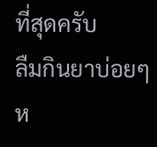ที่สุดครับ
ลืมกินยาบ่อยๆ ห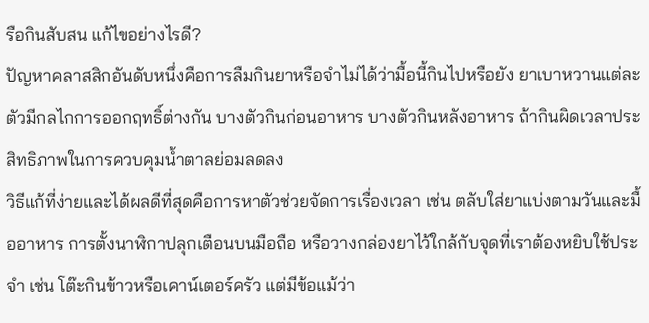รือกินสับสน แก้ไขอย่างไรดี?
ปัญหาคลาสสิกอันดับหนึ่งคือการลืมกินยาหรือจำไม่ได้ว่ามื้อนี้กินไปหรือยัง ยาเบาหวานแต่ละตัวมีกลไกการออกฤทธิ์ต่างกัน บางตัวกินก่อนอาหาร บางตัวกินหลังอาหาร ถ้ากินผิดเวลาประสิทธิภาพในการควบคุมน้ำตาลย่อมลดลง
วิธีแก้ที่ง่ายและได้ผลดีที่สุดคือการหาตัวช่วยจัดการเรื่องเวลา เช่น ตลับใส่ยาแบ่งตามวันและมื้ออาหาร การตั้งนาฬิกาปลุกเตือนบนมือถือ หรือวางกล่องยาไว้ใกล้กับจุดที่เราต้องหยิบใช้ประจำ เช่น โต๊ะกินข้าวหรือเคาน์เตอร์ครัว แต่มีข้อแม้ว่า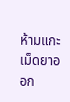ห้ามแกะเม็ดยาออก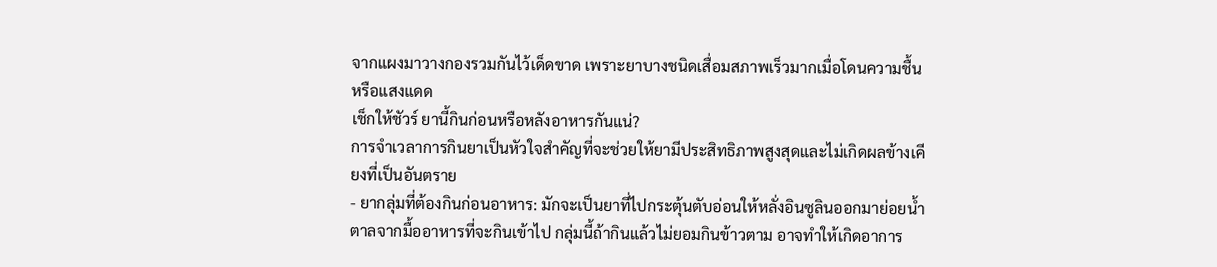จากแผงมาวางกองรวมกันไว้เด็ดขาด เพราะยาบางชนิดเสื่อมสภาพเร็วมากเมื่อโดนความชื้นหรือแสงแดด
เช็กให้ชัวร์ ยานี้กินก่อนหรือหลังอาหารกันแน่?
การจำเวลาการกินยาเป็นหัวใจสำคัญที่จะช่วยให้ยามีประสิทธิภาพสูงสุดและไม่เกิดผลข้างเคียงที่เป็นอันตราย
- ยากลุ่มที่ต้องกินก่อนอาหาร: มักจะเป็นยาที่ไปกระตุ้นตับอ่อนให้หลั่งอินซูลินออกมาย่อยน้ำตาลจากมื้ออาหารที่จะกินเข้าไป กลุ่มนี้ถ้ากินแล้วไม่ยอมกินข้าวตาม อาจทำให้เกิดอาการ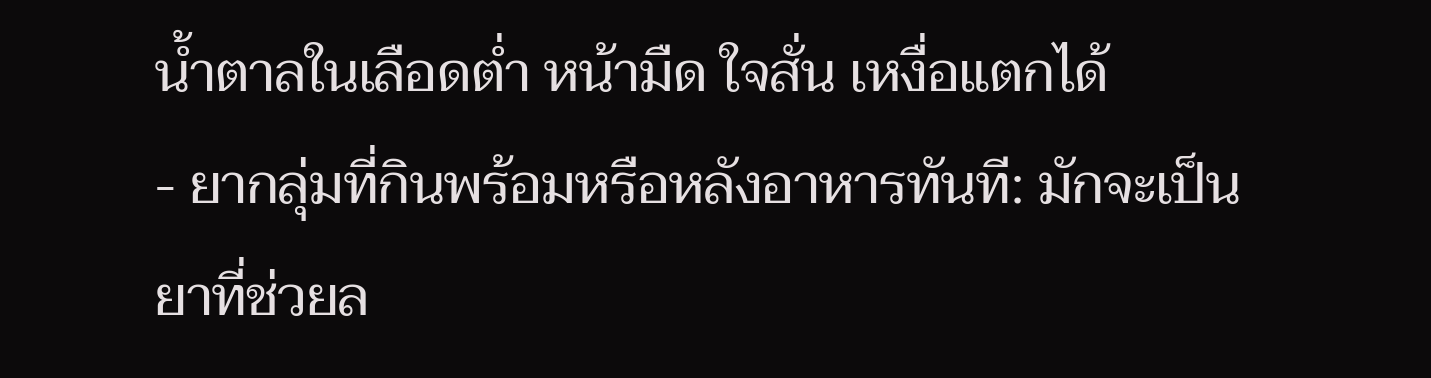น้ำตาลในเลือดต่ำ หน้ามืด ใจสั่น เหงื่อแตกได้
- ยากลุ่มที่กินพร้อมหรือหลังอาหารทันที: มักจะเป็นยาที่ช่วยล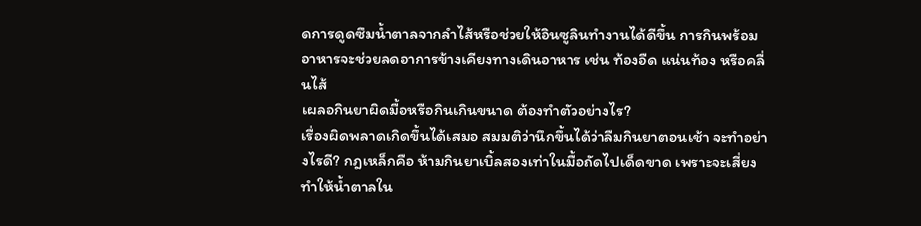ดการดูดซึมน้ำตาลจากลำไส้หรือช่วยให้อินซูลินทำงานได้ดีขึ้น การกินพร้อมอาหารจะช่วยลดอาการข้างเคียงทางเดินอาหาร เช่น ท้องอืด แน่นท้อง หรือคลื่นไส้
เผลอกินยาผิดมื้อหรือกินเกินขนาด ต้องทำตัวอย่างไร?
เรื่องผิดพลาดเกิดขึ้นได้เสมอ สมมติว่านึกขึ้นได้ว่าลืมกินยาตอนเช้า จะทำอย่างไรดี? กฎเหล็กคือ ห้ามกินยาเบิ้ลสองเท่าในมื้อถัดไปเด็ดขาด เพราะจะเสี่ยงทำให้น้ำตาลใน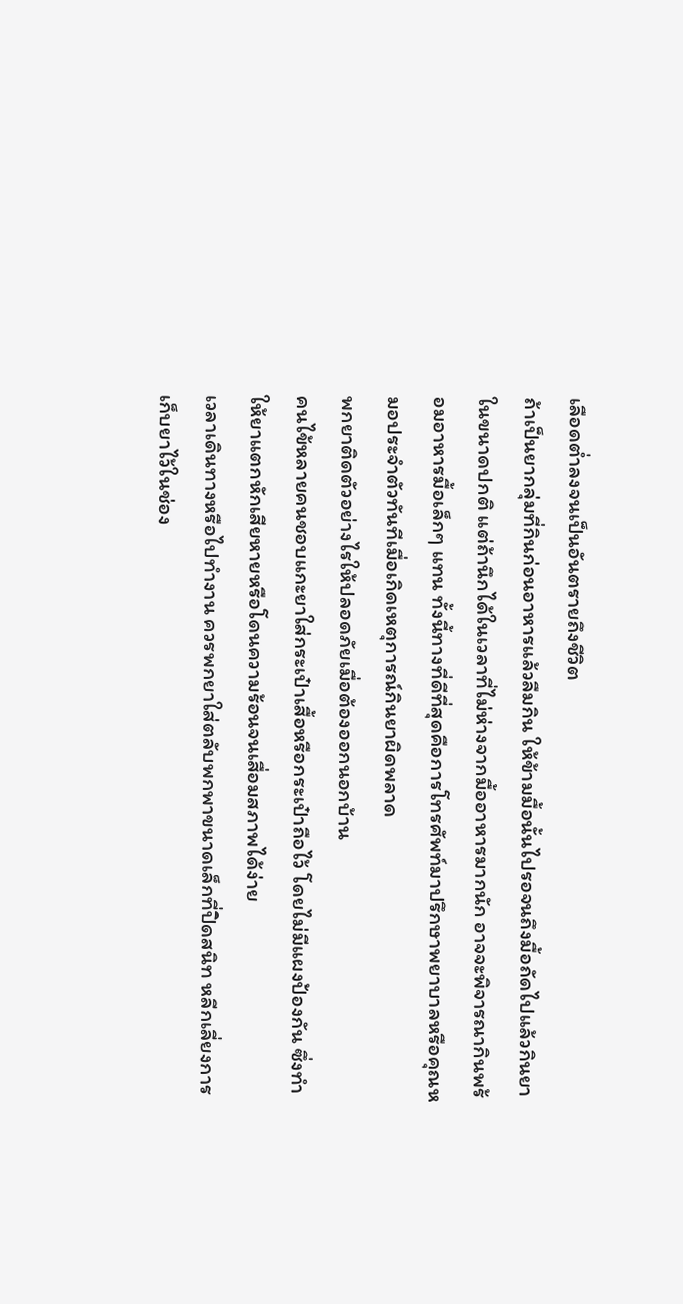เลือดต่ำลงจนเป็นอันตรายถึงชีวิต
ถ้าเป็นยากลุ่มที่กินก่อนอาหารแล้วลืมกิน ให้ข้ามมื้อนั้นไปรอจนถึงมื้อถัดไปแล้วกินยาในขนาดปกติ แต่ถ้านึกได้ในเวลาที่ไม่ห่างจากมื้ออาหารมากนัก อาจจะพิจารณากินพร้อมอาหารมื้อเล็กๆ แทน ทั้งนี้ทางที่ดีที่สุดคือการโทรศัพท์มาปรึกษาพยาบาลหรือคุณหมอประจำตัวทันทีเมื่อเกิดเหตุการณ์กินยาผิดพลาด
พกยาติดตัวอย่างไรให้ปลอดภัยเมื่อต้องออกนอกบ้าน
คนไข้หลายคนชอบแกะยาใส่กระเป๋าเสื้อหรือกระเป๋าถือไว้ โดยไม่มีแผงป้องกัน ซึ่งทำให้ยาแตกหักเสียหายหรือโดนความร้อนจนเสื่อมสภาพได้ง่าย
เวลาเดินทางหรือไปทำงาน ควรพกยาใส่ตลับพกพาขนาดเล็กที่ปิดสนิท หลีกเลี่ยงการเก็บยาไว้ในช่อง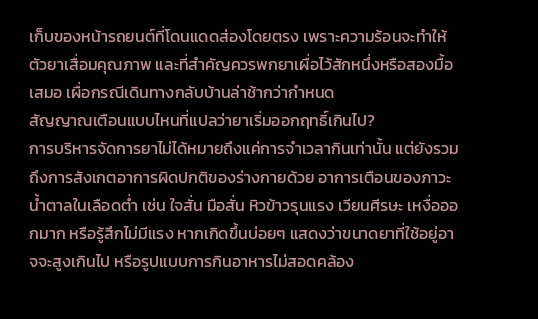เก็บของหน้ารถยนต์ที่โดนแดดส่องโดยตรง เพราะความร้อนจะทำให้ตัวยาเสื่อมคุณภาพ และที่สำคัญควรพกยาเผื่อไว้สักหนึ่งหรือสองมื้อเสมอ เผื่อกรณีเดินทางกลับบ้านล่าช้ากว่ากำหนด
สัญญาณเตือนแบบไหนที่แปลว่ายาเริ่มออกฤทธิ์เกินไป?
การบริหารจัดการยาไม่ได้หมายถึงแค่การจำเวลากินเท่านั้น แต่ยังรวมถึงการสังเกตอาการผิดปกติของร่างกายด้วย อาการเตือนของภาวะน้ำตาลในเลือดต่ำ เช่น ใจสั่น มือสั่น หิวข้าวรุนแรง เวียนศีรษะ เหงื่อออกมาก หรือรู้สึกไม่มีแรง หากเกิดขึ้นบ่อยๆ แสดงว่าขนาดยาที่ใช้อยู่อาจจะสูงเกินไป หรือรูปแบบการกินอาหารไม่สอดคล้อง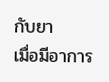กับยา
เมื่อมีอาการ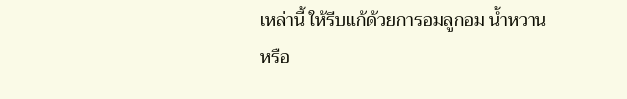เหล่านี้ ให้รีบแก้ด้วยการอมลูกอม น้ำหวาน หรือ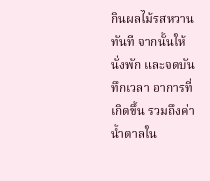กินผลไม้รสหวานทันที จากนั้นให้นั่งพัก และจดบันทึกเวลา อาการที่เกิดขึ้น รวมถึงค่าน้ำตาลใน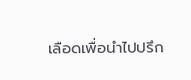เลือดเพื่อนำไปปรึก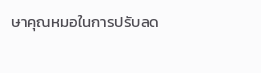ษาคุณหมอในการปรับลด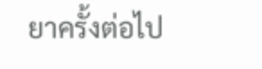ยาครั้งต่อไป